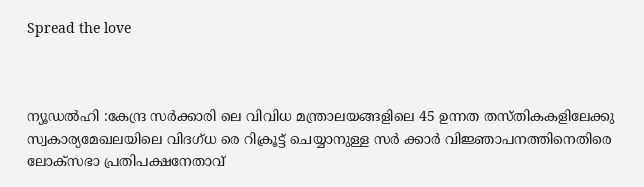Spread the love



ന്യൂഡൽഹി :കേന്ദ്ര സർക്കാരി ലെ വിവിധ മന്ത്രാലയങ്ങളിലെ 45 ഉന്നത തസ്‌തികകളിലേക്കു സ്വകാര്യമേഖലയിലെ വിദഗ്‌ധ രെ റിക്രൂട്ട് ചെയ്യാനുള്ള സർ ക്കാർ വിജ്ഞ‌ാപനത്തിനെതിരെ ലോക്സഭാ പ്രതിപക്ഷനേതാവ്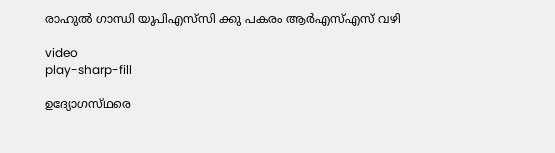രാഹുൽ ഗാന്ധി യുപിഎസ്‌സി ക്കു പകരം ആർഎസ്‌എസ് വഴി

video
play-sharp-fill

ഉദ്യോഗസ്‌ഥരെ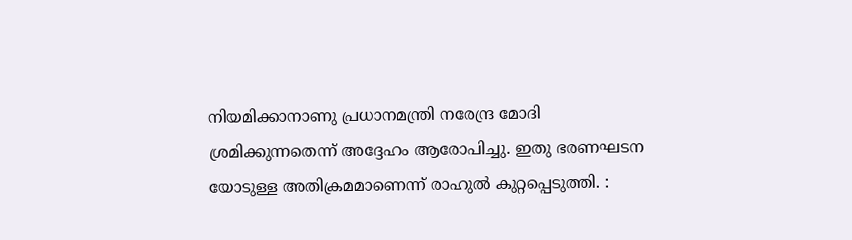നിയമിക്കാനാണു പ്രധാനമന്ത്രി നരേന്ദ്ര മോദി ശ്രമിക്കുന്നതെന്ന് അദ്ദേഹം ആരോപിച്ചു. ഇതു ഭരണഘടന യോടുള്ള അതിക്രമമാണെന്ന് രാഹുൽ കുറ്റപ്പെടുത്തി. :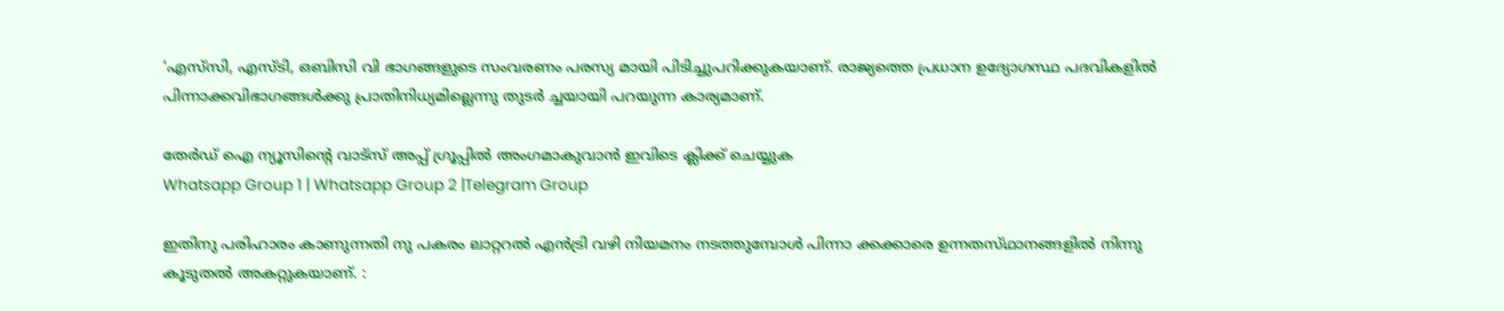‘എസ്‌സി, എസ്‌ടി, ഒബിസി വി ഭാഗങ്ങളുടെ സംവരണം പരസ്യ മായി പിടിച്ചുപറിക്കുകയാണ്. രാജ്യത്തെ പ്രധാന ഉദ്യോഗസ്ഥ പദവികളിൽ പിന്നാക്കവിഭാഗങ്ങൾക്കു പ്രാതിനിധ്യമില്ലെന്നു തുടർ ച്ചയായി പറയുന്ന കാര്യമാണ്.

തേർഡ് ഐ ന്യൂസിന്റെ വാട്സ് അപ്പ് ഗ്രൂപ്പിൽ അംഗമാകുവാൻ ഇവിടെ ക്ലിക്ക് ചെയ്യുക
Whatsapp Group 1 | Whatsapp Group 2 |Telegram Group

ഇതിനു പരിഹാരം കാണുന്നതി നു പകരം ലാറ്ററൽ എൻട്രി വഴി നിയമനം നടത്തുമ്പോൾ പിന്നാ ക്കക്കാരെ ഉന്നതസ്‌ഥാനങ്ങളിൽ നിന്നു കൂടുതൽ അകറ്റുകയാണ്. :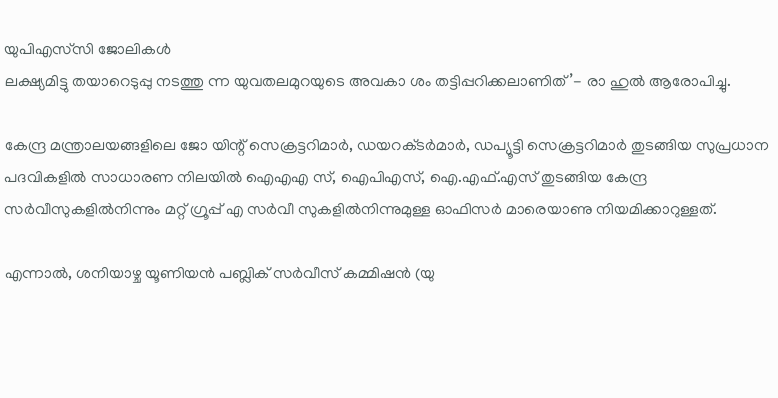യുപിഎസ്‌സി ജോലികൾ
ലക്ഷ്യമിട്ടു തയാറെടുപ്പു നടത്തു ന്ന യുവതലമുറയുടെ അവകാ ശം തട്ടിപ്പറിക്കലാണിത്’- രാ ഹുൽ ആരോപിച്ചു.

കേന്ദ്ര മന്ത്രാലയങ്ങളിലെ ജോ യിന്റ് സെക്രട്ടറിമാർ, ഡയറക്‌ടർമാർ, ഡപ്യൂട്ടി സെക്രട്ടറിമാർ തുടങ്ങിയ സുപ്രധാന പദവികളിൽ സാധാരണ നിലയിൽ ഐഎഎ സ്, ഐപിഎസ്, ഐ.എഫ്.എസ് തുടങ്ങിയ കേന്ദ്ര സർവീസുകളിൽനിന്നും മറ്റ് ഗ്രൂപ്പ് എ സർവീ സുകളിൽനിന്നുമുള്ള ഓഫിസർ മാരെയാണു നിയമിക്കാറുള്ളത്.

എന്നാൽ, ശനിയാഴ്ച യൂണിയൻ പബ്ലിക് സർവീസ് കമ്മിഷൻ (യു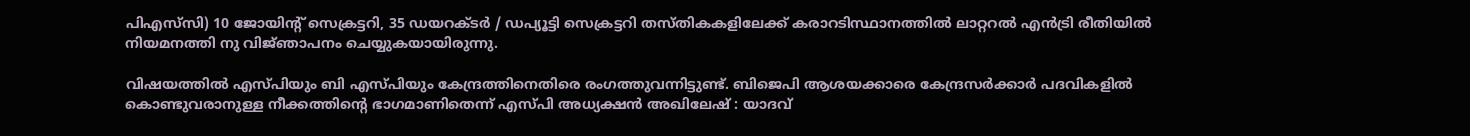പിഎസ്‌സി) 10 ജോയിന്റ് സെക്രട്ടറി, 35 ഡയറക്‌ടർ / ഡപ്യൂട്ടി സെക്രട്ടറി തസ്‌തികകളിലേക്ക് കരാറടിസ്ഥാനത്തിൽ ലാറ്ററൽ എൻട്രി രീതിയിൽ നിയമനത്തി നു വിജ്‌ഞാപനം ചെയ്യുകയായിരുന്നു.

വിഷയത്തിൽ എസ്‌പിയും ബി എസ്‌പിയും കേന്ദ്രത്തിനെതിരെ രംഗത്തുവന്നിട്ടുണ്ട്. ബിജെപി ആശയക്കാരെ കേന്ദ്രസർക്കാർ പദവികളിൽ കൊണ്ടുവരാനുള്ള നീക്കത്തിന്റെ ഭാഗമാണിതെന്ന് എസ്‌പി അധ്യക്ഷൻ അഖിലേഷ് : യാദവ്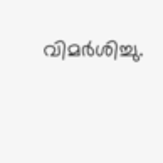വിമർശിച്ചു.